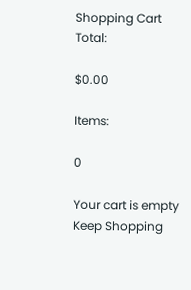Shopping Cart
Total:

$0.00

Items:

0

Your cart is empty
Keep Shopping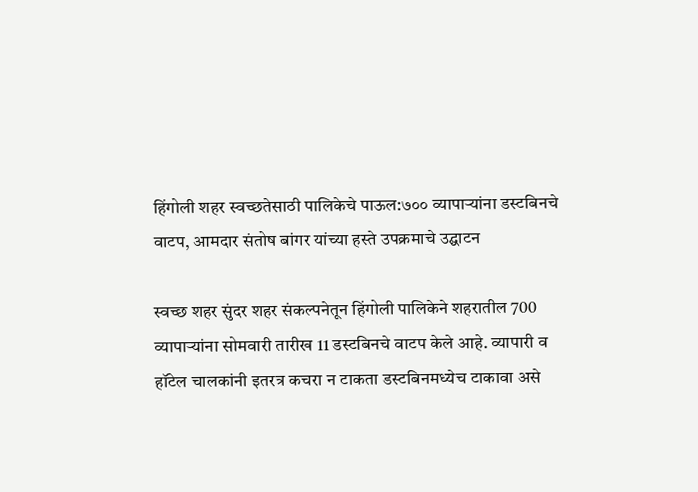हिंगोली शहर स्वच्छतेसाठी पालिकेचे पाऊल:७०० व्यापाऱ्यांना डस्टबिनचे वाटप, आमदार संतोष बांगर यांच्या हस्ते उपक्रमाचे उद्घाटन

स्वच्छ शहर सुंदर शहर संकल्पनेतून हिंगोली पालिकेने शहरातील 700 व्यापाऱ्यांना सोमवारी तारीख 11 डस्टबिनचे वाटप केले आहे. व्यापारी व हॉटेल चालकांनी इतरत्र कचरा न टाकता डस्टबिनमध्येच टाकावा असे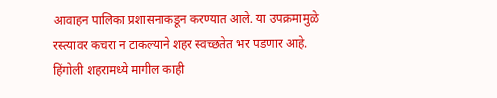आवाहन पालिका प्रशासनाकडून करण्यात आले. या उपक्रमामुळे रस्त्यावर कचरा न टाकल्याने शहर स्वच्छतेत भर पडणार आहे. हिंगोली शहरामध्ये मागील काही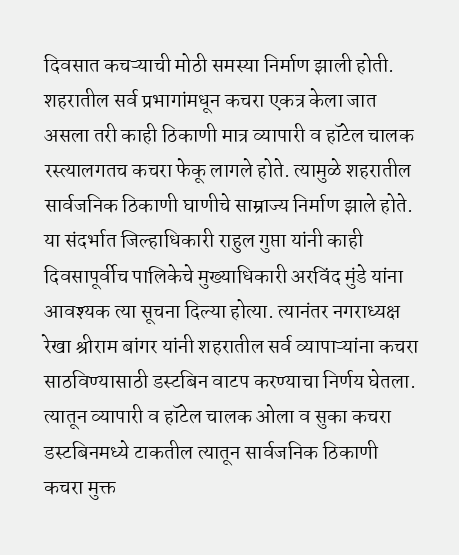दिवसात कचऱ्याची मोठी समस्या निर्माण झाली होती. शहरातील सर्व प्रभागांमधून कचरा एकत्र केला जात असला तरी काही ठिकाणी मात्र व्यापारी व हॉटेल चालक रस्त्यालगतच कचरा फेकू लागले होते. त्यामुळे शहरातील सार्वजनिक ठिकाणी घाणीचे साम्राज्य निर्माण झाले होते. या संदर्भात जिल्हाधिकारी राहुल गुप्ता यांनी काही दिवसापूर्वीच पालिकेचे मुख्याधिकारी अरविंद मुंडे यांना आवश्यक त्या सूचना दिल्या होत्या. त्यानंतर नगराध्यक्ष रेखा श्रीराम बांगर यांनी शहरातील सर्व व्यापाऱ्यांना कचरा साठविण्यासाठी डस्टबिन वाटप करण्याचा निर्णय घेतला. त्यातून व्यापारी व हॉटेल चालक ओला व सुका कचरा डस्टबिनमध्ये टाकतील त्यातून सार्वजनिक ठिकाणी कचरा मुक्त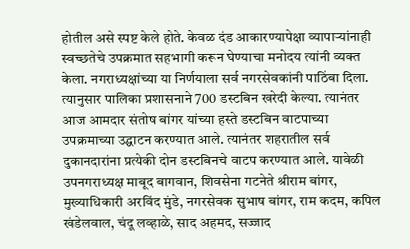होतील असे स्पष्ट केले होते. केवळ दंड आकारण्यापेक्षा व्यापाऱ्यांनाही स्वच्छतेचे उपक्रमात सहभागी करून घेण्याचा मनोदय त्यांनी व्यक्त केला. नगराध्यक्षांच्या या निर्णयाला सर्व नगरसेवकांनी पाठिंबा दिला. त्यानुसार पालिका प्रशासनाने 700 डस्टबिन खरेदी केल्या. त्यानंतर आज आमदार संतोष बांगर यांच्या हस्ते डस्टबिन वाटपाच्या उपक्रमाच्या उद्घाटन करण्यात आले. त्यानंतर शहरातील सर्व दुकानदारांना प्रत्येकी दोन डस्टबिनचे वाटप करण्यात आले. यावेळी उपनगराध्यक्ष माबूद बागवान, शिवसेना गटनेते श्रीराम बांगर, मुख्याधिकारी अरविंद मुंडे, नगरसेवक सुभाष बांगर, राम कदम, कपिल खंडेलवाल, चंदू लव्हाळे, साद अहमद, सज्जाद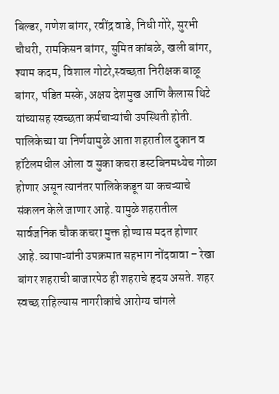बिल्डर, गणेश बांगर, रवींद्र वाडे, निधी गोरे, सुरभी चौधरी, रामकिसन बांगर, सुमित कांबळे, खली बांगर, श्याम कदम, विशाल गोटरे,स्वच्छता निरीक्षक बाळू बांगर, पंडित मस्के, अक्षय देशमुख आणि कैलास थिटे यांच्यासह स्वच्छता कर्मचाऱ्यांची उपस्थिती होती. पालिकेच्या या निर्णयामुळे आता शहरातील दुकान व हॉटेलमधील ओला व सुका कचरा डस्टबिनमध्येच गोळा होणार असून त्यानंतर पालिकेकडून या कचऱ्याचे संकलन केले जाणार आहे. यामुळे शहरातील सार्वजनिक चौक कचरा मुक्त होण्यास मदत होणार आहे. व्यापाऱ्यांनी उपक्रमात सहभाग नोंदवावा – रेखा बांगर शहराची बाजारपेठ ही शहराचे हृदय असते. शहर स्वच्छ राहिल्यास नागरीकांचे आरोग्य चांगले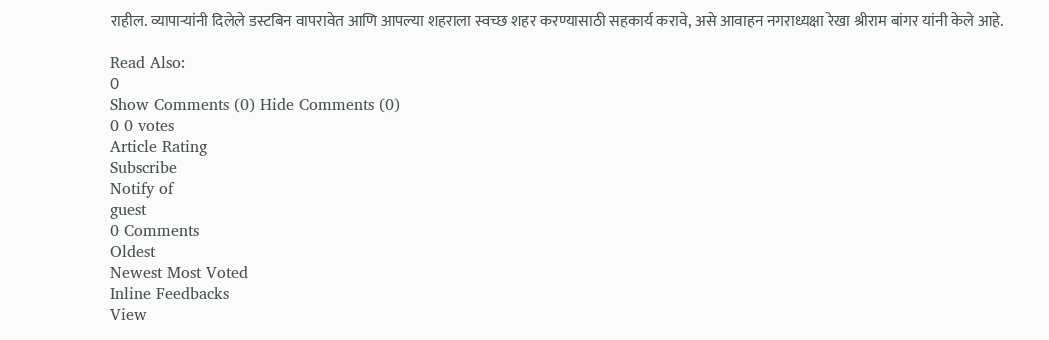राहील. व्यापाऱ्यांनी दिलेले डस्टबिन वापरावेत आणि आपल्या शहराला स्वच्छ शहर करण्यासाठी सहकार्य करावे, असे आवाहन नगराध्यक्षा रेखा श्रीराम बांगर यांनी केले आहे.

Read Also:
0
Show Comments (0) Hide Comments (0)
0 0 votes
Article Rating
Subscribe
Notify of
guest
0 Comments
Oldest
Newest Most Voted
Inline Feedbacks
View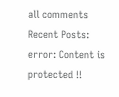all comments
Recent Posts:
error: Content is protected !!